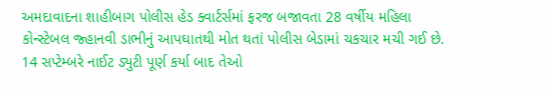અમદાવાદના શાહીબાગ પોલીસ હેડ ક્વાર્ટર્સમાં ફરજ બજાવતા 28 વર્ષીય મહિલા કોન્સ્ટેબલ જ્હાનવી ડાભીનું આપઘાતથી મોત થતાં પોલીસ બેડામાં ચકચાર મચી ગઈ છે. 14 સપ્ટેમ્બરે નાઈટ ડ્યુટી પૂર્ણ કર્યા બાદ તેઓ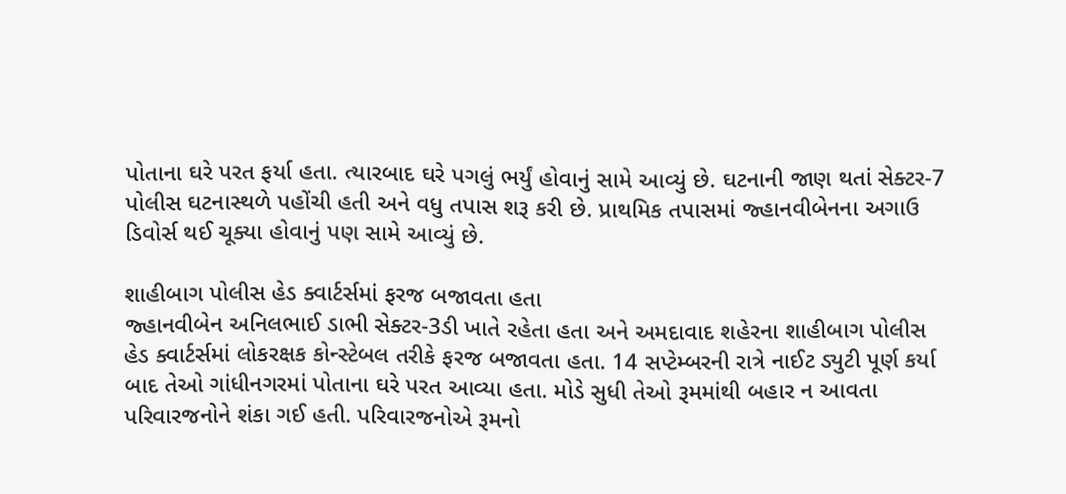પોતાના ઘરે પરત ફર્યા હતા. ત્યારબાદ ઘરે પગલું ભર્યું હોવાનું સામે આવ્યું છે. ઘટનાની જાણ થતાં સેક્ટર-7 પોલીસ ઘટનાસ્થળે પહોંચી હતી અને વધુ તપાસ શરૂ કરી છે. પ્રાથમિક તપાસમાં જ્હાનવીબેનના અગાઉ ડિવોર્સ થઈ ચૂક્યા હોવાનું પણ સામે આવ્યું છે.

શાહીબાગ પોલીસ હેડ ક્વાર્ટર્સમાં ફરજ બજાવતા હતા
જ્હાનવીબેન અનિલભાઈ ડાભી સેક્ટર-3ડી ખાતે રહેતા હતા અને અમદાવાદ શહેરના શાહીબાગ પોલીસ હેડ ક્વાર્ટર્સમાં લોકરક્ષક કોન્સ્ટેબલ તરીકે ફરજ બજાવતા હતા. 14 સપ્ટેમ્બરની રાત્રે નાઈટ ડ્યુટી પૂર્ણ કર્યા બાદ તેઓ ગાંધીનગરમાં પોતાના ઘરે પરત આવ્યા હતા. મોડે સુધી તેઓ રૂમમાંથી બહાર ન આવતા પરિવારજનોને શંકા ગઈ હતી. પરિવારજનોએ રૂમનો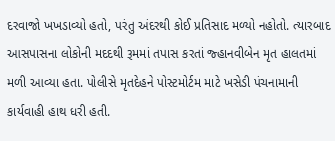દરવાજો ખખડાવ્યો હતો, પરંતુ અંદરથી કોઈ પ્રતિસાદ મળ્યો નહોતો. ત્યારબાદ આસપાસના લોકોની મદદથી રૂમમાં તપાસ કરતાં જ્હાનવીબેન મૃત હાલતમાં મળી આવ્યા હતા. પોલીસે મૃતદેહને પોસ્ટમોર્ટમ માટે ખસેડી પંચનામાની કાર્યવાહી હાથ ધરી હતી.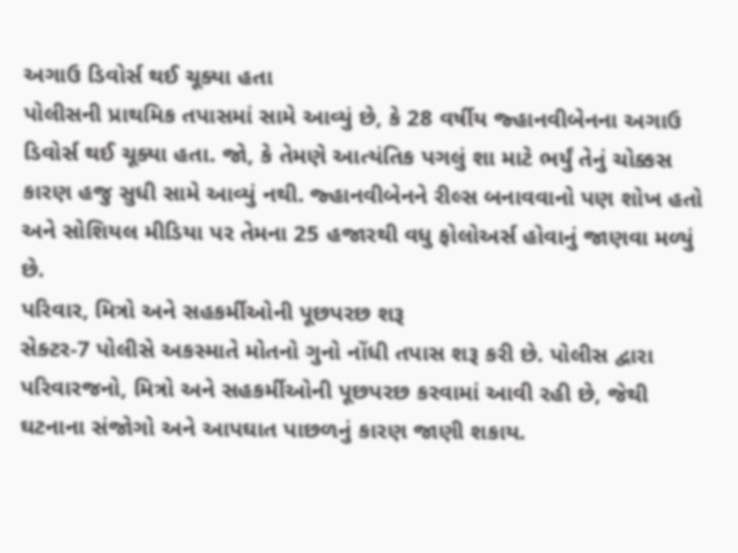અગાઉ ડિવોર્સ થઈ ચૂક્યા હતા
પોલીસની પ્રાથમિક તપાસમાં સામે આવ્યું છે, કે 28 વર્ષીય જ્હાનવીબેનના અગાઉ ડિવોર્સ થઈ ચૂક્યા હતા. જો, કે તેમણે આત્યંતિક પગલું શા માટે ભર્યું તેનું ચોક્કસ કારણ હજુ સુધી સામે આવ્યું નથી. જ્હાનવીબેનને રીલ્સ બનાવવાનો પણ શોખ હતો અને સોશિયલ મીડિયા પર તેમના 25 હજારથી વધુ ફોલોઅર્સ હોવાનું જાણવા મળ્યું છે.
પરિવાર, મિત્રો અને સહકર્મીઓની પૂછપરછ શરૂ
સેક્ટર-7 પોલીસે અકસ્માતે મોતનો ગુનો નોંધી તપાસ શરૂ કરી છે. પોલીસ દ્વારા પરિવારજનો, મિત્રો અને સહકર્મીઓની પૂછપરછ કરવામાં આવી રહી છે, જેથી ઘટનાના સંજોગો અને આપઘાત પાછળનું કારણ જાણી શકાય.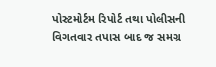પોસ્ટમોર્ટમ રિપોર્ટ તથા પોલીસની વિગતવાર તપાસ બાદ જ સમગ્ર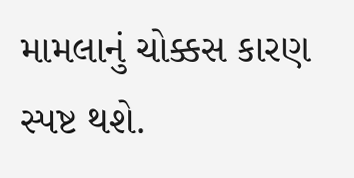મામલાનું ચોક્કસ કારણ સ્પષ્ટ થશે.